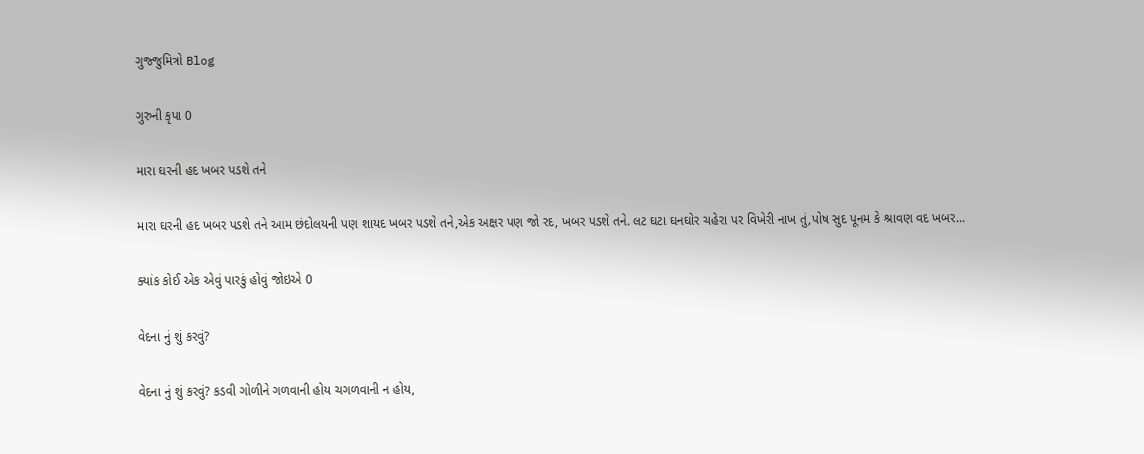ગુજ્જુમિત્રો Blog

ગુરુની કૃપા 0

મારા ઘરની હદ ખબર પડશે તને

મારા ઘરની હદ ખબર પડશે તને આમ છંદોલયની પણ શાયદ ખબર પડશે તને,એક અક્ષર પણ જો રદ, ખબર પડશે તને. લટ ઘટા ઘનઘોર ચહેરા પર વિખેરી નાખ તું,પોષ સુદ પૂનમ કે શ્રાવણ વદ ખબર...

ક્યાંક કોઈ એક એવું પારકું હોવું જોઇએ 0

વેદના નું શું કરવું?

વેદના નું શું કરવું? કડવી ગોળીને ગળવાની હોય ચગળવાની ન હોય,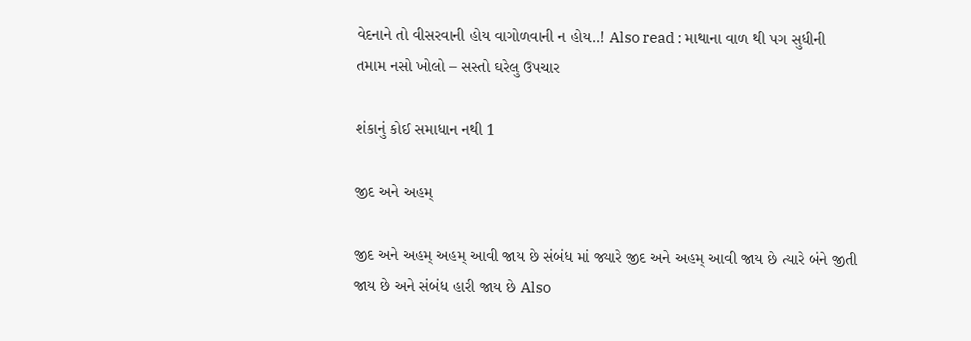વેદનાને તો વીસરવાની હોય વાગોળવાની ન હોય..! Also read : માથાના વાળ થી પગ સુધીની તમામ નસો ખોલો – સસ્તો ઘરેલુ ઉપચાર

શંકાનું કોઈ સમાધાન નથી 1

જીદ અને અહમ્

જીદ અને અહમ્ અહમ્ આવી જાય છે સંબંધ માં જ્યારે જીદ અને અહમ્ આવી જાય છે ત્યારે બંને જીતી જાય છે અને સંબંધ હારી જાય છે Also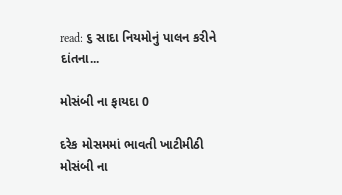read: ૬ સાદા નિયમોનું પાલન કરીને દાંતના...

મોસંબી ના ફાયદા 0

દરેક મોસમમાં ભાવતી ખાટીમીઠી મોસંબી ના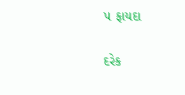૫ ફાયદા

દરેક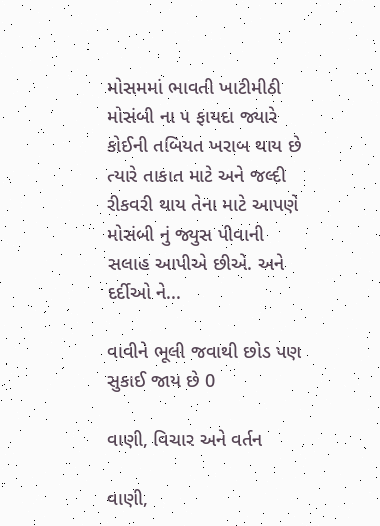મોસમમાં ભાવતી ખાટીમીઠી મોસંબી ના ૫ ફાયદા જ્યારે કોઈની તબિયત ખરાબ થાય છે ત્યારે તાકાત માટે અને જલ્દી રીકવરી થાય તેના માટે આપણે મોસંબી નું જ્યુસ પીવાની સલાહ આપીએ છીએ. અને દર્દીઓ ને...

વાવીને ભૂલી જવાથી છોડ પણ સુકાઈ જાય છે 0

વાણી, વિચાર અને વર્તન

વાણી,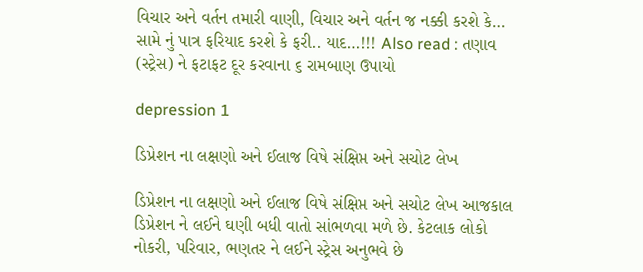વિચાર અને વર્તન તમારી વાણી, વિચાર અને વર્તન જ નક્કી કરશે કે… સામે નું પાત્ર ફરિયાદ કરશે કે ફરી.. યાદ…!!! Also read : તણાવ (સ્ટ્રેસ) ને ફટાફટ દૂર કરવાના ૬ રામબાણ ઉપાયો

depression 1

ડિપ્રેશન ના લક્ષણો અને ઈલાજ વિષે સંક્ષિપ્ત અને સચોટ લેખ

ડિપ્રેશન ના લક્ષણો અને ઈલાજ વિષે સંક્ષિપ્ત અને સચોટ લેખ આજકાલ ડિપ્રેશન ને લઈને ઘણી બધી વાતો સાંભળવા મળે છે. કેટલાક લોકો નોકરી, પરિવાર, ભણતર ને લઈને સ્ટ્રેસ અનુભવે છે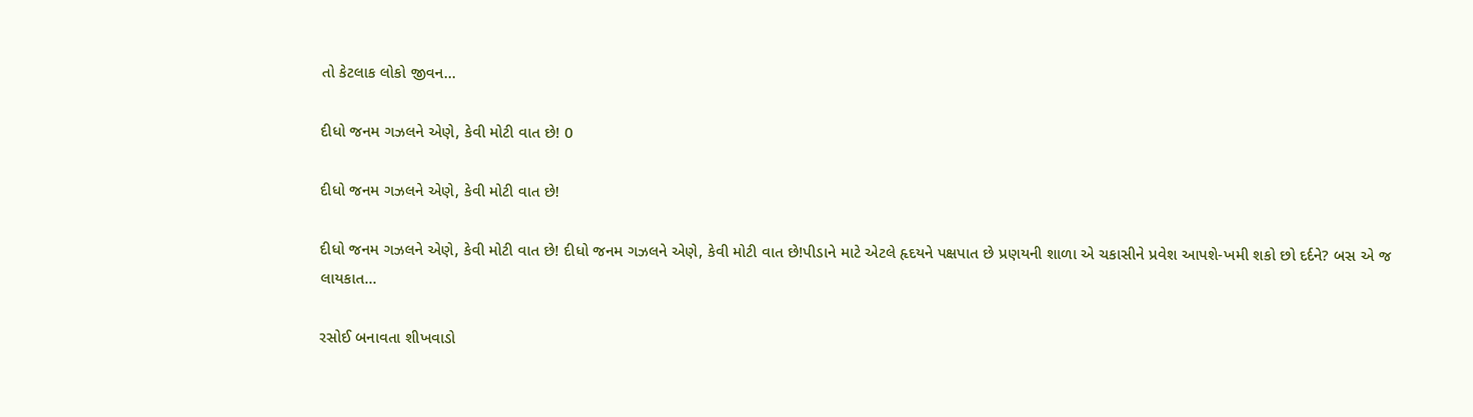તો કેટલાક લોકો જીવન...

દીધો જનમ ગઝલને એણે, કેવી મોટી વાત છે! 0

દીધો જનમ ગઝલને એણે, કેવી મોટી વાત છે!

દીધો જનમ ગઝલને એણે, કેવી મોટી વાત છે! દીધો જનમ ગઝલને એણે, કેવી મોટી વાત છે!પીડાને માટે એટલે હૃદયને પક્ષપાત છે પ્રણયની શાળા એ ચકાસીને પ્રવેશ આપશે-ખમી શકો છો દર્દને? બસ એ જ લાયકાત...

રસોઈ બનાવતા શીખવાડો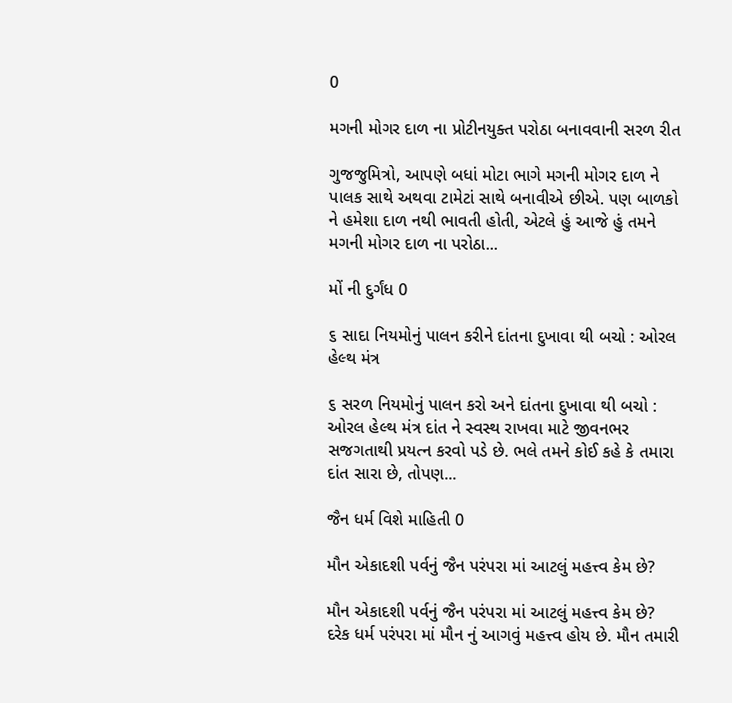0

મગની મોગર દાળ ના પ્રોટીનયુક્ત પરોઠા બનાવવાની સરળ રીત

ગુજજુમિત્રો, આપણે બધાં મોટા ભાગે મગની મોગર દાળ ને પાલક સાથે અથવા ટામેટાં સાથે બનાવીએ છીએ. પણ બાળકો ને હમેશા દાળ નથી ભાવતી હોતી, એટલે હું આજે હું તમને મગની મોગર દાળ ના પરોઠા...

મોં ની દુર્ગંધ 0

૬ સાદા નિયમોનું પાલન કરીને દાંતના દુખાવા થી બચો : ઓરલ હેલ્થ મંત્ર

૬ સરળ નિયમોનું પાલન કરો અને દાંતના દુખાવા થી બચો : ઓરલ હેલ્થ મંત્ર દાંત ને સ્વસ્થ રાખવા માટે જીવનભર સજગતાથી પ્રયત્ન કરવો પડે છે. ભલે તમને કોઈ કહે કે તમારા દાંત સારા છે, તોપણ...

જૈન ધર્મ વિશે માહિતી 0

મૌન એકાદશી પર્વનું જૈન પરંપરા માં આટલું મહત્ત્વ કેમ છે?

મૌન એકાદશી પર્વનું જૈન પરંપરા માં આટલું મહત્ત્વ કેમ છે? દરેક ધર્મ પરંપરા માં મૌન નું આગવું મહત્ત્વ હોય છે. મૌન તમારી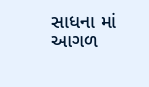સાધના માં આગળ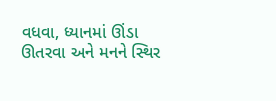વધવા, ધ્યાનમાં ઊંડા ઊતરવા અને મનને સ્થિર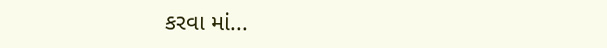કરવા માં...